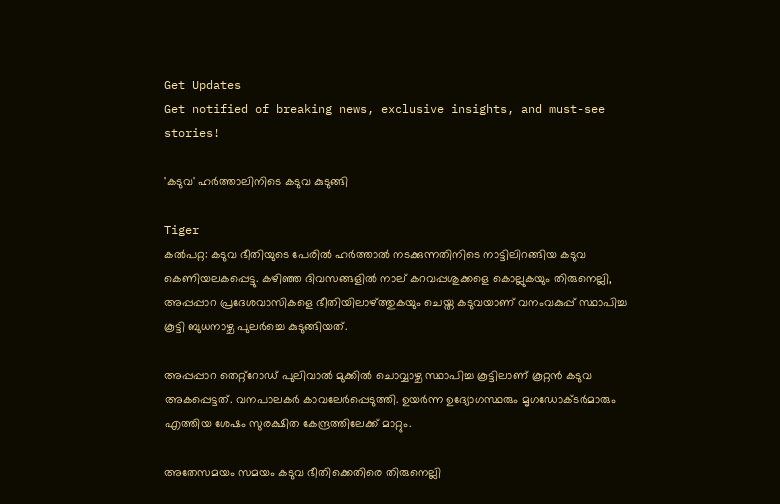Get Updates
Get notified of breaking news, exclusive insights, and must-see stories!

'കടുവ' ഹര്‍ത്താലിനിടെ കടുവ കുടുങ്ങി

Tiger
കല്‍പറ്റ: കടുവ ഭീതിയുടെ പേരില്‍ ഹര്‍ത്താല്‍ നടക്കുന്നതിനിടെ നാട്ടിലിറങ്ങിയ കടുവ കെണിയലകപ്പെട്ടു. കഴിഞ്ഞ ദിവസങ്ങളില്‍ നാല് കറവപ്പശുക്കളെ കൊല്ലുകയും തിരുനെല്ലി, അപ്പപ്പാറ പ്രദേശവാസികളെ ഭീതിയിലാഴ്ത്തുകയും ചെയ്ത കടുവയാണ് വനംവകുപ്പ് സ്ഥാപിച്ച കൂട്ടി ബുധനാഴ്ച പുലര്‍ച്ചെ കുടുങ്ങിയത്.

അപ്പപ്പാറ തെറ്റ്‌റോഡ് പുലിവാല്‍ മുക്കില്‍ ചൊവ്വാഴ്ച സ്ഥാപിച്ച കൂട്ടിലാണ് കൂറ്റന്‍ കടുവ അകപ്പെട്ടത്. വനപാലകര്‍ കാവലേര്‍പ്പെടുത്തി. ഉയര്‍ന്ന ഉദ്യോഗസ്ഥരും മൃഗഡോക്ടര്‍മാരും എത്തിയ ശേഷം സുരക്ഷിത കേന്ദ്രത്തിലേക്ക് മാറ്റും.

അതേസമയം സമയം കടുവ ഭീതിക്കെതിരെ തിരുനെല്ലി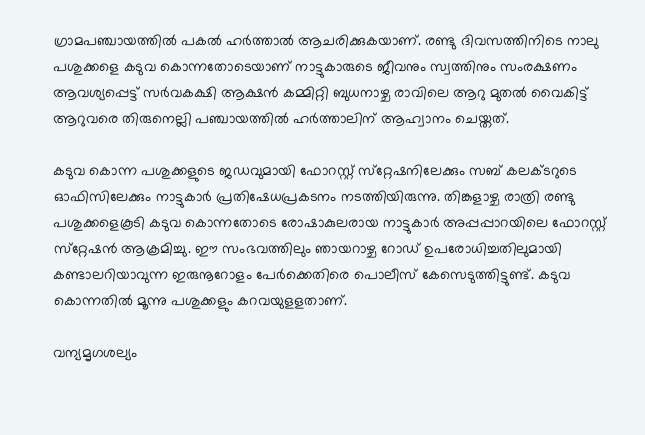ഗ്രാമപഞ്ചായത്തില്‍ പകല്‍ ഹര്‍ത്താല്‍ ആചരിക്കുകയാണ്. രണ്ടു ദിവസത്തിനിടെ നാലു പശുക്കളെ കടുവ കൊന്നതോടെയാണ് നാട്ടുകാരുടെ ജീവനും സ്വത്തിനും സംരക്ഷണം ആവശ്യപ്പെട്ട് സര്‍വകക്ഷി ആക്ഷന്‍ കമ്മിറ്റി ബുധനാഴ്ച രാവിലെ ആറു മുതല്‍ വൈകിട്ട് ആറുവരെ തിരുനെല്ലി പഞ്ചായത്തില്‍ ഹര്‍ത്താലിന് ആഹ്വാനം ചെയ്തത്.

കടുവ കൊന്ന പശുക്കളുടെ ജഡവുമായി ഫോറസ്റ്റ് സ്‌റ്റേഷനിലേക്കും സബ് കലക്ടറുടെ ഓഫിസിലേക്കും നാട്ടുകാര്‍ പ്രതിഷേധപ്രകടനം നടത്തിയിരുന്നു. തിങ്കളാഴ്ച രാത്രി രണ്ടു പശുക്കളെകൂടി കടുവ കൊന്നതോടെ രോഷാകുലരായ നാട്ടുകാര്‍ അപ്പപ്പാറയിലെ ഫോറസ്റ്റ് സ്‌റ്റേഷന്‍ ആക്രമിച്ചു. ഈ സംഭവത്തിലും ഞായറാഴ്ച റോഡ് ഉപരോധിച്ചതിലുമായി കണ്ടാലറിയാവുന്ന ഇരുനൂറോളം പേര്‍ക്കെതിരെ പൊലീസ് കേസെടുത്തിട്ടുണ്ട്. കടുവ കൊന്നതില്‍ മൂന്നു പശുക്കളും കറവയുളളതാണ്.

വന്യമൃഗശല്യം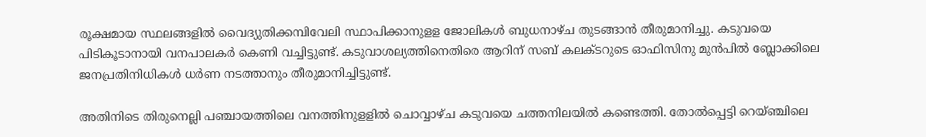രൂക്ഷമായ സ്ഥലങ്ങളില്‍ വൈദ്യുതിക്കമ്പിവേലി സ്ഥാപിക്കാനുളള ജോലികള്‍ ബുധനാഴ്ച തുടങ്ങാന്‍ തീരുമാനിച്ചു. കടുവയെ പിടികൂടാനായി വനപാലകര്‍ കെണി വച്ചിട്ടുണ്ട്. കടുവാശല്യത്തിനെതിരെ ആറിന് സബ് കലക്ടറുടെ ഓഫിസിനു മുന്‍പില്‍ ബ്ലോക്കിലെ ജനപ്രതിനിധികള്‍ ധര്‍ണ നടത്താനും തീരുമാനിച്ചിട്ടുണ്ട്.

അതിനിടെ തിരുനെല്ലി പഞ്ചായത്തിലെ വനത്തിനുളളില്‍ ചൊവ്വാഴ്ച കടുവയെ ചത്തനിലയില്‍ കണ്ടെത്തി. തോല്‍പ്പെട്ടി റെയ്ഞ്ചിലെ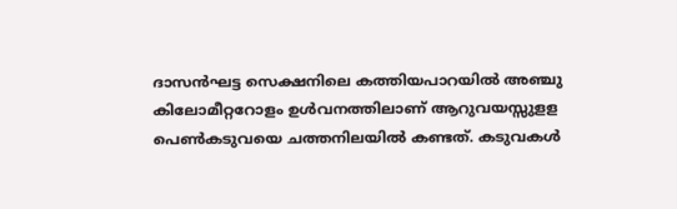ദാസന്‍ഘട്ട സെക്ഷനിലെ കത്തിയപാറയില്‍ അഞ്ചു കിലോമീറ്ററോളം ഉള്‍വനത്തിലാണ് ആറുവയസ്സുളള പെണ്‍കടുവയെ ചത്തനിലയില്‍ കണ്ടത്. കടുവകള്‍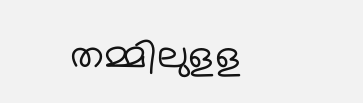തമ്മിലുളള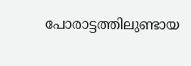പോരാട്ടത്തിലുണ്ടായ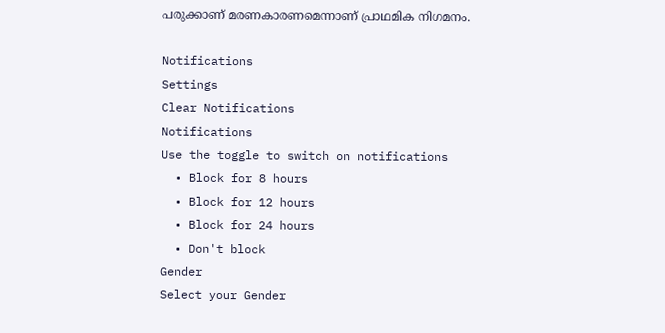പരുക്കാണ് മരണകാരണമെന്നാണ് പ്രാഥമിക നിഗമനം.

Notifications
Settings
Clear Notifications
Notifications
Use the toggle to switch on notifications
  • Block for 8 hours
  • Block for 12 hours
  • Block for 24 hours
  • Don't block
Gender
Select your Gender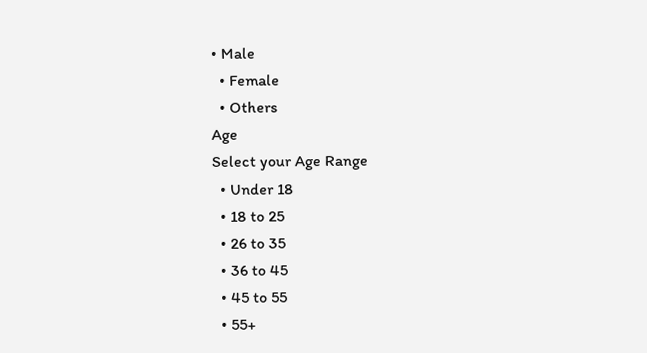• Male
  • Female
  • Others
Age
Select your Age Range
  • Under 18
  • 18 to 25
  • 26 to 35
  • 36 to 45
  • 45 to 55
  • 55+